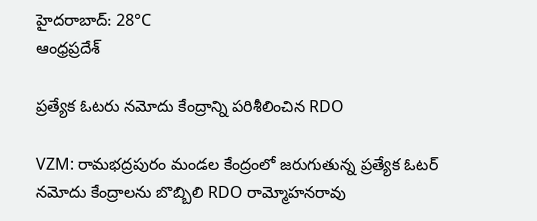హైదరాబాద్: 28°C
ఆంధ్రప్రదేశ్

ప్రత్యేక ఓటరు నమోదు కేంద్రాన్ని పరిశీలించిన RDO

VZM: రామభద్రపురం మండల కేంద్రంలో జరుగుతున్న ప్రత్యేక ఓటర్ నమోదు కేంద్రాలను బొబ్బిలి RDO రామ్మోహనరావు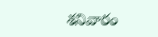శనివారం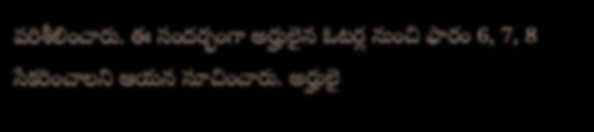పరిశీలించారు. ఈ సందర్భంగా అర్హులైన ఓటర్ల నుంచి ఫారం 6, 7, 8 సేకరించాలని ఆయన సూచించారు. అర్హులై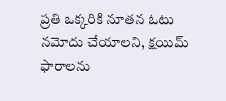ప్రతి ఒక్కరికి నూతన ఓటు నమోదు చేయాలని, క్షయిమ్‌ ఫారాలను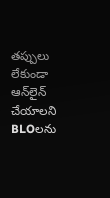తప్పులు లేకుండా ఆన్‌లైన్ చేయాలని BLOలను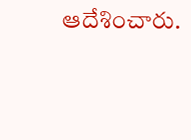ఆదేశించారు.